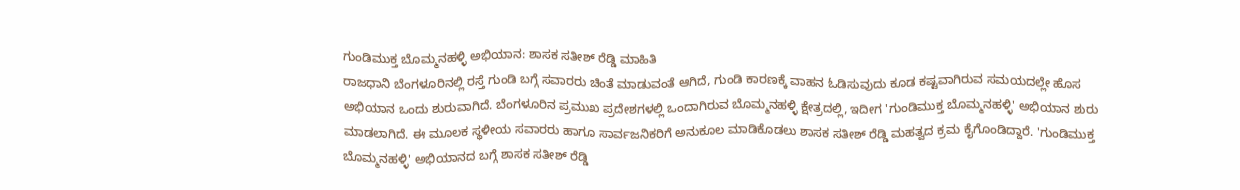ಗುಂಡಿಮುಕ್ತ ಬೊಮ್ಮನಹಳ್ಳಿ ಅಭಿಯಾನ: ಶಾಸಕ ಸತೀಶ್ ರೆಡ್ಡಿ ಮಾಹಿತಿ
ರಾಜಧಾನಿ ಬೆಂಗಳೂರಿನಲ್ಲಿ ರಸ್ತೆ ಗುಂಡಿ ಬಗ್ಗೆ ಸವಾರರು ಚಿಂತೆ ಮಾಡುವಂತೆ ಆಗಿದೆ, ಗುಂಡಿ ಕಾರಣಕ್ಕೆ ವಾಹನ ಓಡಿಸುವುದು ಕೂಡ ಕಷ್ಟವಾಗಿರುವ ಸಮಯದಲ್ಲೇ ಹೊಸ ಅಭಿಯಾನ ಒಂದು ಶುರುವಾಗಿದೆ. ಬೆಂಗಳೂರಿನ ಪ್ರಮುಖ ಪ್ರದೇಶಗಳಲ್ಲಿ ಒಂದಾಗಿರುವ ಬೊಮ್ಮನಹಳ್ಳಿ ಕ್ಷೇತ್ರದಲ್ಲಿ, ಇದೀಗ 'ಗುಂಡಿಮುಕ್ತ ಬೊಮ್ಮನಹಳ್ಳಿ' ಅಭಿಯಾನ ಶುರು ಮಾಡಲಾಗಿದೆ. ಈ ಮೂಲಕ ಸ್ಥಳೀಯ ಸವಾರರು ಹಾಗೂ ಸಾರ್ವಜನಿಕರಿಗೆ ಅನುಕೂಲ ಮಾಡಿಕೊಡಲು ಶಾಸಕ ಸತೀಶ್ ರೆಡ್ಡಿ ಮಹತ್ವದ ಕ್ರಮ ಕೈಗೊಂಡಿದ್ದಾರೆ. 'ಗುಂಡಿಮುಕ್ತ ಬೊಮ್ಮನಹಳ್ಳಿ' ಅಭಿಯಾನದ ಬಗ್ಗೆ ಶಾಸಕ ಸತೀಶ್ ರೆಡ್ಡಿ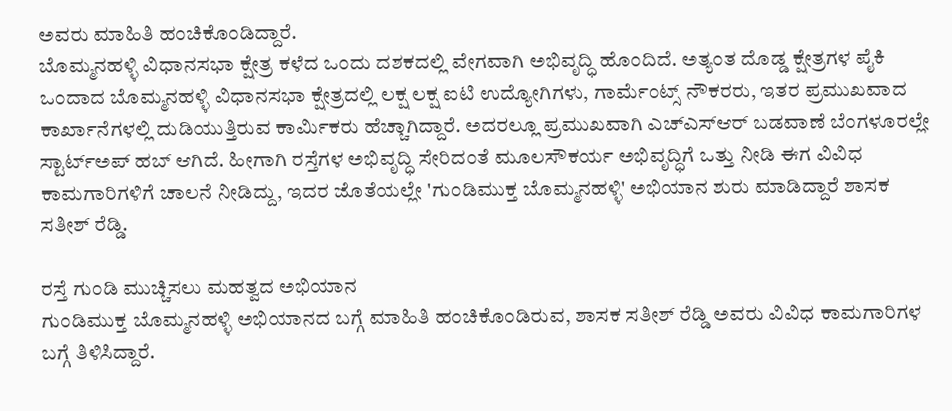ಅವರು ಮಾಹಿತಿ ಹಂಚಿಕೊಂಡಿದ್ದಾರೆ.
ಬೊಮ್ಮನಹಳ್ಳಿ ವಿಧಾನಸಭಾ ಕ್ಷೇತ್ರ ಕಳೆದ ಒಂದು ದಶಕದಲ್ಲಿ ವೇಗವಾಗಿ ಅಭಿವೃದ್ಧಿ ಹೊಂದಿದೆ. ಅತ್ಯಂತ ದೊಡ್ಡ ಕ್ಷೇತ್ರಗಳ ಪೈಕಿ ಒಂದಾದ ಬೊಮ್ಮನಹಳ್ಳಿ ವಿಧಾನಸಭಾ ಕ್ಷೇತ್ರದಲ್ಲಿ ಲಕ್ಷ ಲಕ್ಷ ಐಟಿ ಉದ್ಯೋಗಿಗಳು, ಗಾರ್ಮೆಂಟ್ಸ್ ನೌಕರರು, ಇತರ ಪ್ರಮುಖವಾದ ಕಾರ್ಖಾನೆಗಳಲ್ಲಿ ದುಡಿಯುತ್ತಿರುವ ಕಾರ್ಮಿಕರು ಹೆಚ್ಚಾಗಿದ್ದಾರೆ. ಅದರಲ್ಲೂ ಪ್ರಮುಖವಾಗಿ ಎಚ್ಎಸ್ಆರ್ ಬಡವಾಣೆ ಬೆಂಗಳೂರಲ್ಲೇ ಸ್ಟಾರ್ಟ್ಅಪ್ ಹಬ್ ಆಗಿದೆ. ಹೀಗಾಗಿ ರಸ್ತೆಗಳ ಅಭಿವೃದ್ಧಿ ಸೇರಿದಂತೆ ಮೂಲಸೌಕರ್ಯ ಅಭಿವೃದ್ಧಿಗೆ ಒತ್ತು ನೀಡಿ ಈಗ ವಿವಿಧ ಕಾಮಗಾರಿಗಳಿಗೆ ಚಾಲನೆ ನೀಡಿದ್ದು, ಇದರ ಜೊತೆಯಲ್ಲೇ 'ಗುಂಡಿಮುಕ್ತ ಬೊಮ್ಮನಹಳ್ಳಿ' ಅಭಿಯಾನ ಶುರು ಮಾಡಿದ್ದಾರೆ ಶಾಸಕ ಸತೀಶ್ ರೆಡ್ಡಿ.

ರಸ್ತೆ ಗುಂಡಿ ಮುಚ್ಚಿಸಲು ಮಹತ್ವದ ಅಭಿಯಾನ
ಗುಂಡಿಮುಕ್ತ ಬೊಮ್ಮನಹಳ್ಳಿ ಅಭಿಯಾನದ ಬಗ್ಗೆ ಮಾಹಿತಿ ಹಂಚಿಕೊಂಡಿರುವ, ಶಾಸಕ ಸತೀಶ್ ರೆಡ್ಡಿ ಅವರು ವಿವಿಧ ಕಾಮಗಾರಿಗಳ ಬಗ್ಗೆ ತಿಳಿಸಿದ್ದಾರೆ.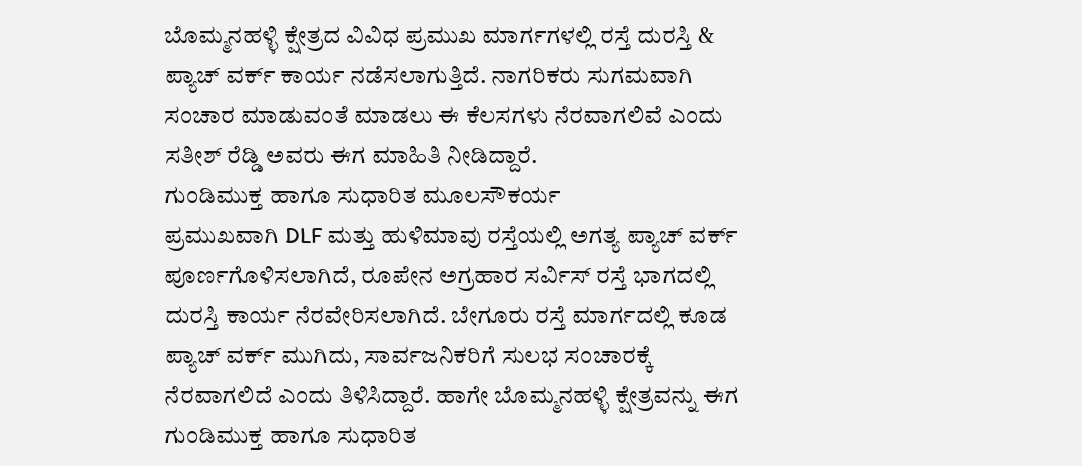ಬೊಮ್ಮನಹಳ್ಳಿ ಕ್ಷೇತ್ರದ ವಿವಿಧ ಪ್ರಮುಖ ಮಾರ್ಗಗಳಲ್ಲಿ ರಸ್ತೆ ದುರಸ್ತಿ & ಪ್ಯಾಚ್ ವರ್ಕ್ ಕಾರ್ಯ ನಡೆಸಲಾಗುತ್ತಿದೆ. ನಾಗರಿಕರು ಸುಗಮವಾಗಿ ಸಂಚಾರ ಮಾಡುವಂತೆ ಮಾಡಲು ಈ ಕೆಲಸಗಳು ನೆರವಾಗಲಿವೆ ಎಂದು ಸತೀಶ್ ರೆಡ್ಡಿ ಅವರು ಈಗ ಮಾಹಿತಿ ನೀಡಿದ್ದಾರೆ.
ಗುಂಡಿಮುಕ್ತ ಹಾಗೂ ಸುಧಾರಿತ ಮೂಲಸೌಕರ್ಯ
ಪ್ರಮುಖವಾಗಿ DLF ಮತ್ತು ಹುಳಿಮಾವು ರಸ್ತೆಯಲ್ಲಿ ಅಗತ್ಯ ಪ್ಯಾಚ್ ವರ್ಕ್ ಪೂರ್ಣಗೊಳಿಸಲಾಗಿದೆ, ರೂಪೇನ ಅಗ್ರಹಾರ ಸರ್ವಿಸ್ ರಸ್ತೆ ಭಾಗದಲ್ಲಿ ದುರಸ್ತಿ ಕಾರ್ಯ ನೆರವೇರಿಸಲಾಗಿದೆ. ಬೇಗೂರು ರಸ್ತೆ ಮಾರ್ಗದಲ್ಲಿ ಕೂಡ ಪ್ಯಾಚ್ ವರ್ಕ್ ಮುಗಿದು, ಸಾರ್ವಜನಿಕರಿಗೆ ಸುಲಭ ಸಂಚಾರಕ್ಕೆ ನೆರವಾಗಲಿದೆ ಎಂದು ತಿಳಿಸಿದ್ದಾರೆ. ಹಾಗೇ ಬೊಮ್ಮನಹಳ್ಳಿ ಕ್ಷೇತ್ರವನ್ನು ಈಗ ಗುಂಡಿಮುಕ್ತ ಹಾಗೂ ಸುಧಾರಿತ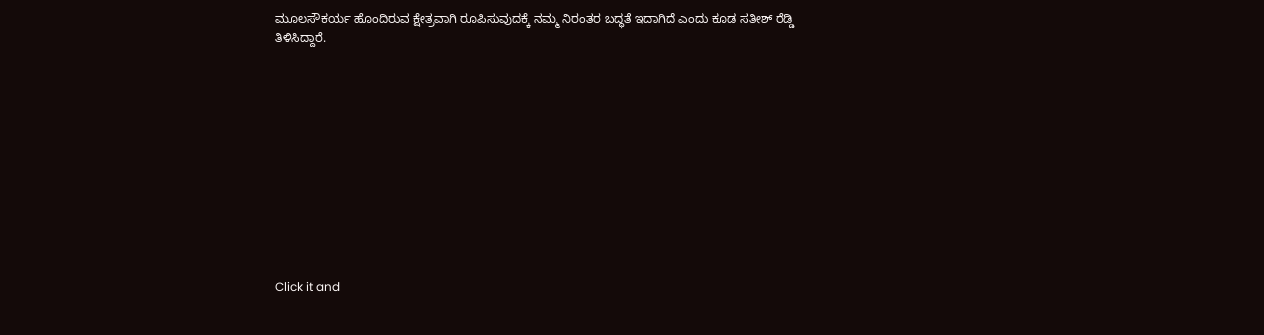ಮೂಲಸೌಕರ್ಯ ಹೊಂದಿರುವ ಕ್ಷೇತ್ರವಾಗಿ ರೂಪಿಸುವುದಕ್ಕೆ ನಮ್ಮ ನಿರಂತರ ಬದ್ಧತೆ ಇದಾಗಿದೆ ಎಂದು ಕೂಡ ಸತೀಶ್ ರೆಡ್ಡಿ ತಿಳಿಸಿದ್ದಾರೆ.












Click it and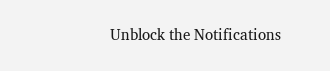Unblock the Notifications